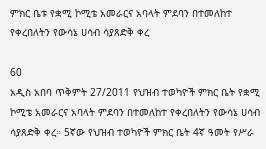ምክር ቤቱ የቋሚ ኮሚቴ አመራርና አባላት ምደባን በተመለከተ የቀረበለትን የውሳኔ ሀሳብ ሳያጸድቅ ቀረ

60
አዲስ አበባ ጥቅምት 27/2011 የህዝብ ተወካዮች ምክር ቤት የቋሚ ኮሚቴ አመራርና አባላት ምደባን በተመለከተ የቀረበለትን የውሳኔ ሀሳብ ሳያጸድቅ ቀረ። 5ኛው የህዝብ ተወካዮች ምክር ቤት 4ኛ ዓመት የሥራ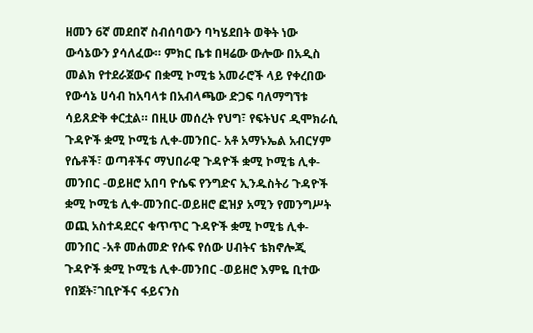ዘመን 6ኛ መደበኛ ስብሰባውን ባካሄደበት ወቅት ነው  ውሳኔውን ያሳለፈው። ምክር ቤቱ በዛሬው ውሎው በአዲስ መልክ የተደራጀውና በቋሚ ኮሚቴ አመራሮች ላይ የቀረበው የውሳኔ ሀሳብ ከአባላቱ በአብላጫው ድጋፍ ባለማግኘቱ ሳይጸድቅ ቀርቷል። በዚሁ መሰረት የህግ፣ የፍትህና ዲሞክራሲ ጉዳዮች ቋሚ ኮሚቴ ሊቀ-መንበር- አቶ አማኑኤል አብርሃም የሴቶች፣ ወጣቶችና ማህበራዊ ጉዳዮች ቋሚ ኮሚቴ ሊቀ-መንበር -ወይዘሮ አበባ ዮሴፍ የንግድና ኢንዱስትሪ ጉዳዮች ቋሚ ኮሚቴ ሊቀ-መንበር-ወይዘሮ ፎዝያ አሚን የመንግሥት ወጪ አስተዳደርና ቁጥጥር ጉዳዮች ቋሚ ኮሚቴ ሊቀ-መንበር -አቶ መሐመድ የሱፍ የሰው ሀብትና ቴክኖሎጂ ጉዳዮች ቋሚ ኮሚቴ ሊቀ-መንበር -ወይዘሮ እምዬ ቢተው የበጀት፣ገቢዮችና ፋይናንስ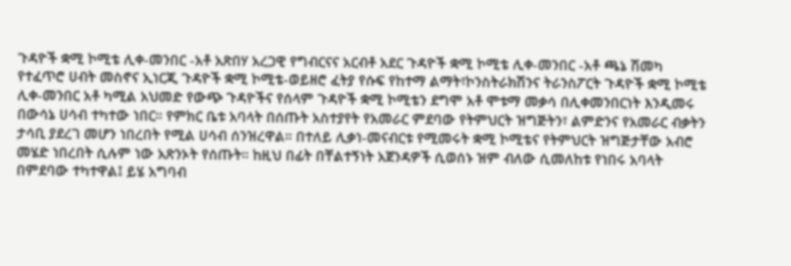ጉዳዮች ቋሚ ኮሚቴ ሊቀ-መንበር -አቶ አጽበሃ አረጋዊ የግብርናና አርብቶ አደር ጉዳዮች ቋሚ ኮሚቴ ሊቀ-መንበር -አቶ ጫኔ ሽመካ የተፈጥሮ ሀብት መስኖና ኢነርጂ ጉዳዮች ቋሚ ኮሚቴ-ወይዘሮ ፈትያ የሱፍ የከተማ ልማት፣ኮንስትራክሽንና ትራንስፖርት ጉዳዮች ቋሚ ኮሚቴ ሊቀ-መንበር አቶ ካሚል አህመድ የውጭ ጉዳዮችና የሰላም ጉዳዮች ቋሚ ኮሚቴን ደግሞ አቶ ሞቱማ መቃሳ በሊቀመንበርነት እንዲመሩ በውሳኔ ሀሳብ ተካተው ነበር። የምክር ቤቱ አባላት በሰጡት አስተያየት የአመራር ምደባው የትምህርት ዝግጅትን፣ ልምድንና የአመራር ብቃትን ታሳቢ ያደረገ መሆን ነበረበት የሚል ሀሳብ ሰንዝረዋል። በተለይ ሊቃነ-መናብርቱ የሚመሩት ቋሚ ኮሚቴና የትምህርት ዝግጅታቸው አብሮ መሄድ ነበረበት ሲሉም ነው አጽንኦት የሰጡት። ከዚህ በፊት በቸልተኝነት አጀንዳዎች ሲወሰኑ ዝም ብለው ሲመለከቱ የነበሩ አባላት በምደባው ተካተዋል፤ ይሄ አግባብ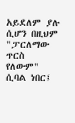አይደለም ያሉ ሲሆን በዚህም "ፓርለማው ጥርስ የለውም" ሲባል ነበር፤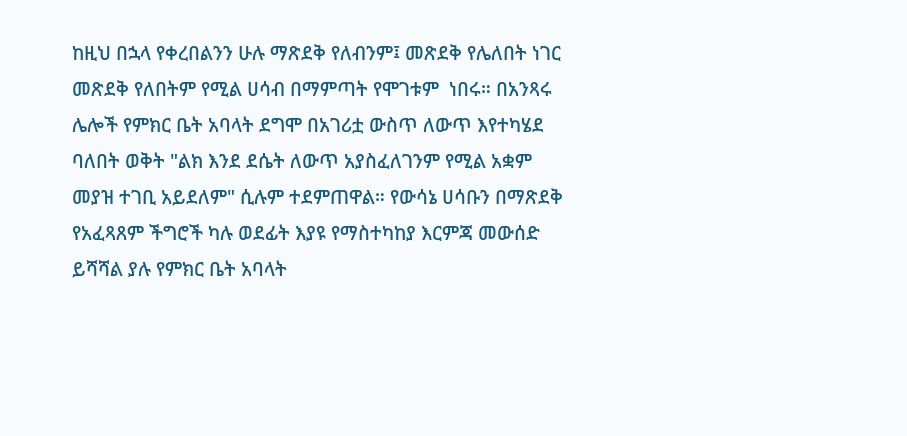ከዚህ በኋላ የቀረበልንን ሁሉ ማጽደቅ የለብንም፤ መጽደቅ የሌለበት ነገር መጽደቅ የለበትም የሚል ሀሳብ በማምጣት የሞገቱም  ነበሩ። በአንጻሩ ሌሎች የምክር ቤት አባላት ደግሞ በአገሪቷ ውስጥ ለውጥ እየተካሄደ ባለበት ወቅት "ልክ እንደ ደሴት ለውጥ አያስፈለገንም የሚል አቋም መያዝ ተገቢ አይደለም" ሲሉም ተደምጠዋል። የውሳኔ ሀሳቡን በማጽደቅ የአፈጻጸም ችግሮች ካሉ ወደፊት እያዩ የማስተካከያ እርምጃ መውሰድ ይሻሻል ያሉ የምክር ቤት አባላት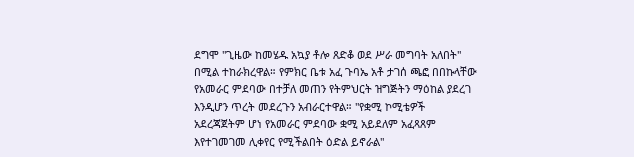ደግሞ "ጊዜው ከመሄዱ አኳያ ቶሎ ጸድቆ ወደ ሥራ መግባት አለበት" በሚል ተከራክረዋል። የምክር ቤቱ አፈ ጉባኤ አቶ ታገሰ ጫፎ በበኩላቸው የአመራር ምደባው በተቻለ መጠን የትምህርት ዝግጅትን ማዕከል ያደረገ እንዲሆን ጥረት መደረጉን አብራርተዋል። ''የቋሚ ኮሚቴዎች አደረጃጀትም ሆነ የአመራር ምደባው ቋሚ አይደለም አፈጻጸም እየተገመገመ ሊቀየር የሚችልበት ዕድል ይኖራል''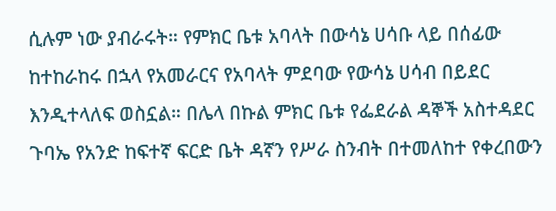ሲሉም ነው ያብራሩት። የምክር ቤቱ አባላት በውሳኔ ሀሳቡ ላይ በሰፊው ከተከራከሩ በኋላ የአመራርና የአባላት ምደባው የውሳኔ ሀሳብ በይደር እንዲተላለፍ ወስኗል። በሌላ በኩል ምክር ቤቱ የፌደራል ዳኞች አስተዳደር ጉባኤ የአንድ ከፍተኛ ፍርድ ቤት ዳኛን የሥራ ስንብት በተመለከተ የቀረበውን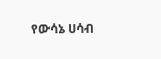የውሳኔ ሀሳብ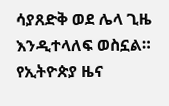ሳያጸድቅ ወደ ሌላ ጊዜ እንዲተላለፍ ወስኗል።
የኢትዮጵያ ዜና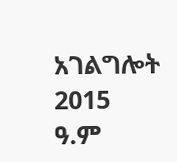አገልግሎት
2015
ዓ.ም